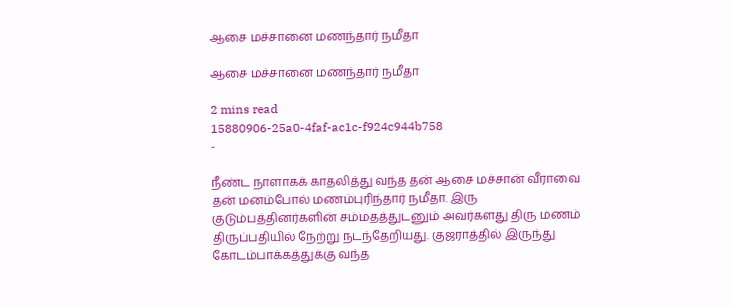ஆசை மச்சானை மணந்தார் நமீதா

ஆசை மச்சானை மணந்தார் நமீதா

2 mins read
15880906-25a0-4faf-ac1c-f924c944b758
-

நீண்ட நாளாகக் காதலித்து வந்த தன் ஆசை மச்சான் வீராவை தன் மனம்போல் மணம்புரிந்தார் நமீதா. இரு குடும்பத்தினர்களின் சம்மதத்துடனும் அவர்களது திரு மணம் திருப்பதியில் நேற்று நடந்தேறியது. குஜராத்தில் இருந்து கோடம்பாக்கத்துக்கு வந்த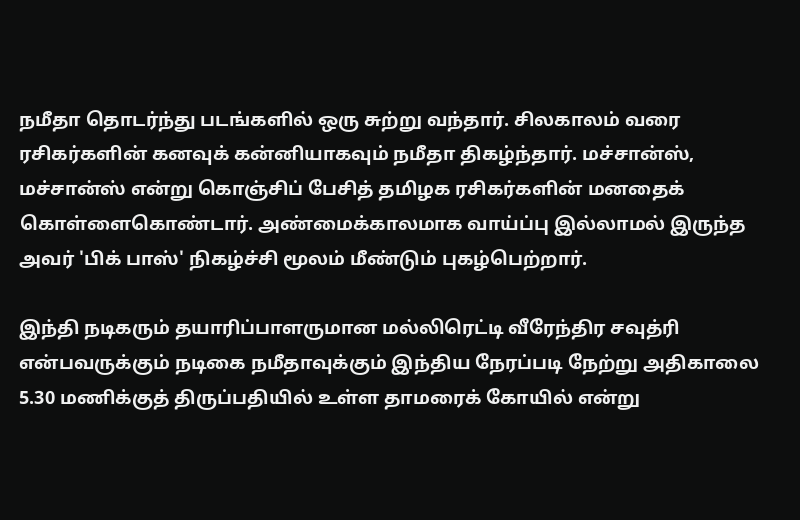நமீதா தொடர்ந்து படங்களில் ஒரு சுற்று வந்தார். சிலகாலம் வரை ரசிகர்களின் கனவுக் கன்னியாகவும் நமீதா திகழ்ந்தார். மச்சான்ஸ், மச்சான்ஸ் என்று கொஞ்சிப் பேசித் தமிழக ரசிகர்களின் மனதைக் கொள்ளைகொண்டார். அண்மைக்காலமாக வாய்ப்பு இல்லாமல் இருந்த அவர் 'பிக் பாஸ்' நிகழ்ச்சி மூலம் மீண்டும் புகழ்பெற்றார்.

இந்தி நடிகரும் தயாரிப்பாளருமான மல்லிரெட்டி வீரேந்திர சவுத்ரி என்பவருக்கும் நடிகை நமீதாவுக்கும் இந்திய நேரப்படி நேற்று அதிகாலை 5.30 மணிக்குத் திருப்பதியில் உள்ள தாமரைக் கோயில் என்று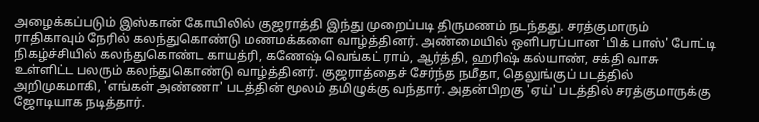அழைக்கப்படும் இஸ்கான் கோயிலில் குஜராத்தி இந்து முறைப்படி திருமணம் நடந்தது. சரத்குமாரும் ராதிகாவும் நேரில் கலந்துகொண்டு மணமக்களை வாழ்த்தினர். அண்மையில் ஒளிபரப்பான 'பிக் பாஸ்' போட்டி நிகழ்ச்சியில் கலந்துகொண்ட காயத்ரி, கணேஷ் வெங்கட் ராம், ஆர்த்தி, ஹரிஷ் கல்யாண், சக்தி வாசு உள்ளிட்ட பலரும் கலந்துகொண்டு வாழ்த்தினர். குஜராத்தைச் சேர்ந்த நமீதா, தெலுங்குப் படத்தில் அறிமுகமாகி, 'எங்கள் அண்ணா' படத்தின் மூலம் தமிழுக்கு வந்தார். அதன்பிறகு 'ஏய்' படத்தில் சரத்குமாருக்கு ஜோடியாக நடித்தார்.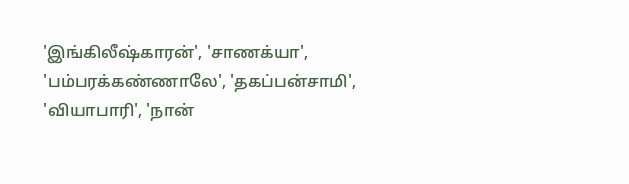'இங்கிலீஷ்காரன்', 'சாணக்யா', 'பம்பரக்கண்ணாலே', 'தகப்பன்சாமி', 'வியாபாரி', 'நான்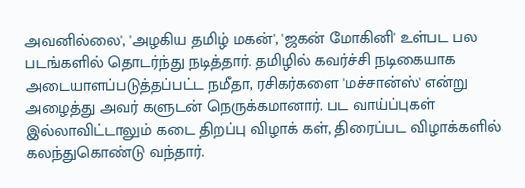அவனில்லை', 'அழகிய தமிழ் மகன்', 'ஜகன் மோகினி' உள்பட பல படங்களில் தொடர்ந்து நடித்தார். தமிழில் கவர்ச்சி நடிகையாக அடையாளப்படுத்தப்பட்ட நமீதா, ரசிகர்களை 'மச்சான்ஸ்' என்று அழைத்து அவர் களுடன் நெருக்கமானார். பட வாய்ப்புகள் இல்லாவிட்டாலும் கடை திறப்பு விழாக் கள், திரைப்பட விழாக்களில் கலந்துகொண்டு வந்தார்.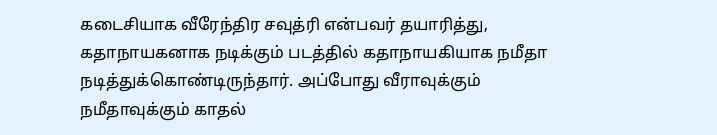கடைசியாக வீரேந்திர சவுத்ரி என்பவர் தயாரித்து, கதாநாயகனாக நடிக்கும் படத்தில் கதாநாயகியாக நமீதா நடித்துக்கொண்டிருந்தார். அப்போது வீராவுக்கும் நமீதாவுக்கும் காதல்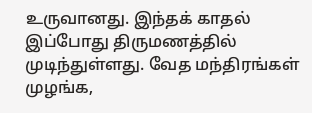உருவானது. இந்தக் காதல் இப்போது திருமணத்தில் முடிந்துள்ளது. வேத மந்திரங்கள் முழங்க,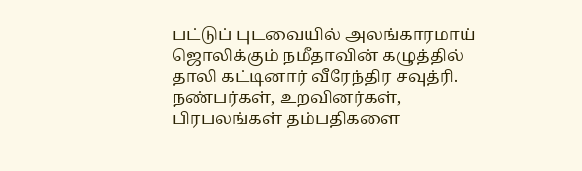பட்டுப் புடவையில் அலங்காரமாய் ஜொலிக்கும் நமீதாவின் கழுத்தில் தாலி கட்டினார் வீரேந்திர சவுத்ரி. நண்பர்கள், உறவினர்கள், பிரபலங்கள் தம்பதிகளை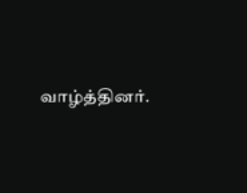வாழ்த்தினர்.